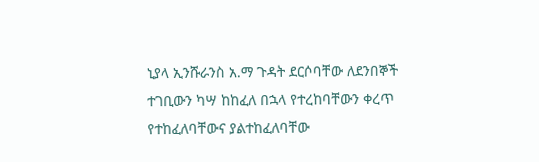ኒያላ ኢንሹራንስ አ.ማ ጉዳት ደርሶባቸው ለደንበኞች ተገቢውን ካሣ ከከፈለ በኋላ የተረከባቸውን ቀረጥ የተከፈለባቸውና ያልተከፈለባቸው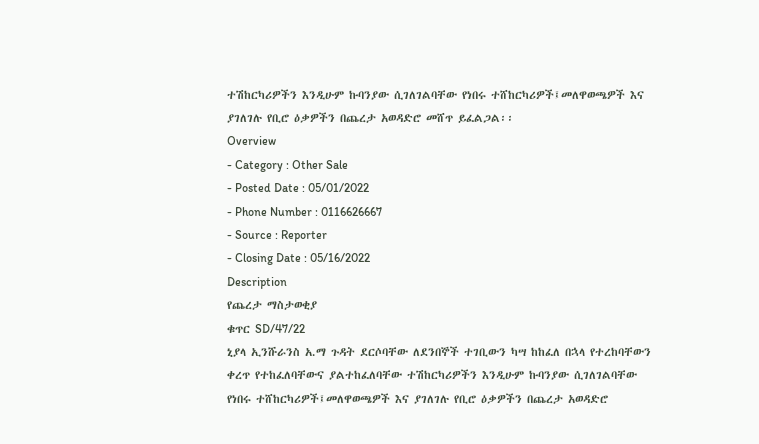ተሽከርካሪዎችን እንዲሁም ኩባንያው ሲገለገልባቸው የነበሩ ተሸከርካሪዎች፤መለዋወጫዎች እና ያገለገሉ የቢሮ ዕቃዎችን በጨረታ አወዳድሮ መሸጥ ይፈልጋል፡፡
Overview
- Category : Other Sale
- Posted Date : 05/01/2022
- Phone Number : 0116626667
- Source : Reporter
- Closing Date : 05/16/2022
Description
የጨረታ ማስታወቂያ
ቁጥር SD/47/22
ኒያላ ኢንሹራንስ አ.ማ ጉዳት ደርሶባቸው ለደንበኞች ተገቢውን ካሣ ከከፈለ በኋላ የተረከባቸውን ቀረጥ የተከፈለባቸውና ያልተከፈለባቸው ተሽከርካሪዎችን እንዲሁም ኩባንያው ሲገለገልባቸው የነበሩ ተሸከርካሪዎች፤መለዋወጫዎች እና ያገለገሉ የቢሮ ዕቃዎችን በጨረታ አወዳድሮ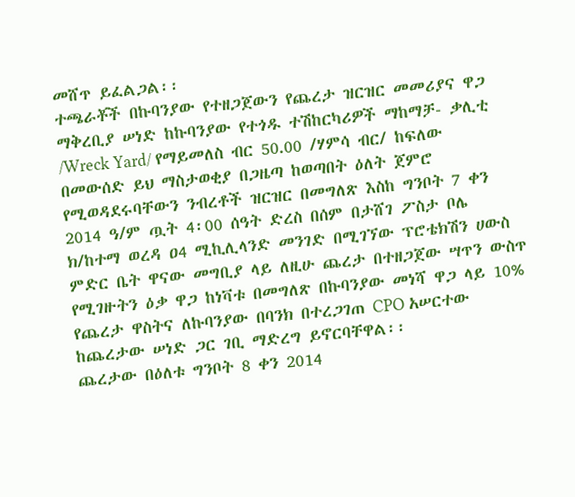መሸጥ ይፈልጋል፡፡
ተጫራቾች በኩባንያው የተዘጋጀውን የጨረታ ዝርዝር መመሪያና ዋጋ ማቅረቢያ ሠነድ ከኩባንያው የተጎዱ ተሽከርካሪዎች ማከማቻ- ቃሊቲ /Wreck Yard/ የማይመለስ ብር 50.00 /ሃምሳ ብር/ ከፍለው በመውሰድ ይህ ማስታወቂያ በጋዜጣ ከወጣበት ዕለት ጀምሮ የሚወዳደሩባቸውን ንብረቶች ዝርዝር በመግለጽ እስከ ግንቦት 7 ቀን 2014 ዓ/ም ጧት 4፡00 ሰዓት ድረስ በሰም በታሸገ ፖስታ ቦሌ ክ/ከተማ ወረዳ ዐ4 ሚኪሊላንድ መንገድ በሚገኘው ፕሮቴክሽን ሀውስ ምድር ቤት ዋናው መግቢያ ላይ ለዚሁ ጨረታ በተዘጋጀው ሣጥን ውስጥ የሚገዙትን ዕቃ ዋጋ ከነቫቱ በመግለጽ በኩባንያው መነሻ ዋጋ ላይ 10% የጨረታ ዋስትና ለኩባንያው በባንክ በተረጋገጠ CPO አሠርተው ከጨረታው ሠነድ ጋር ገቢ ማድረግ ይኖርባቸዋል፡፡
ጨረታው በዕለቱ ግንቦት 8 ቀን 2014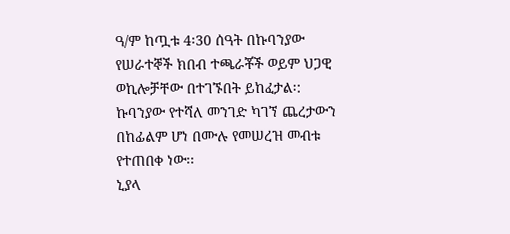ዓ/ም ከጧቱ 4፡30 ሰዓት በኩባንያው የሠራተኞች ክበብ ተጫራቾች ወይም ህጋዊ ወኪሎቻቸው በተገኙበት ይከፈታል፡:
ኩባንያው የተሻለ መንገድ ካገኘ ጨረታውን በከፊልም ሆነ በሙሉ የመሠረዝ መብቱ የተጠበቀ ነው፡፡
ኒያላ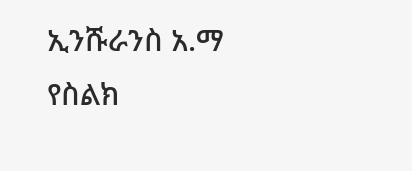ኢንሹራንስ አ.ማ
የስልክ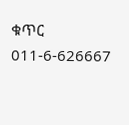ቁጥር 011-6-626667